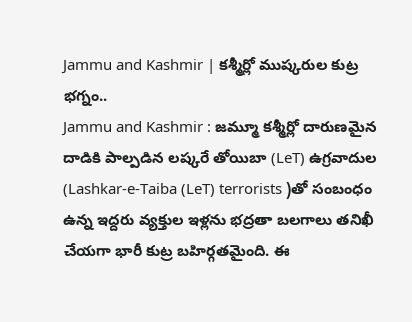Jammu and Kashmir | కశ్మీర్లో ముష్కరుల కుట్ర భగ్నం..
Jammu and Kashmir : జమ్మూ కశ్మీర్లో దారుణమైన దాడికి పాల్పడిన లష్కరే తోయిబా (LeT) ఉగ్రవాదుల (Lashkar-e-Taiba (LeT) terrorists )తో సంబంధం ఉన్న ఇద్దరు వ్యక్తుల ఇళ్లను భద్రతా బలగాలు తనిఖీ చేయగా భారీ కుట్ర బహిర్గతమైంది. ఈ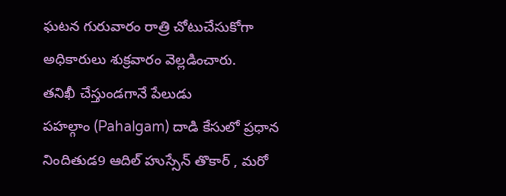ఘటన గురువారం రాత్రి చోటుచేసుకోగా అధికారులు శుక్రవారం వెల్లడించారు.
తనిఖీ చేస్తుండగానే పేలుడు
పహల్గాం (Pahalgam) దాడి కేసులో ప్రధాన నిందితుడ9 ఆదిల్ హుస్సేన్ తొకార్ , మరో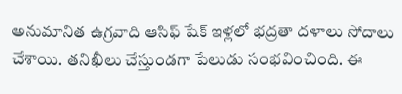అనుమానిత ఉగ్రవాది ఆసిఫ్ షేక్ ఇళ్లలో భద్రతా దళాలు సోదాలు చేశాయి. తనిఖీలు చేస్తుండగా పేలుడు సంభవించింది. ఈ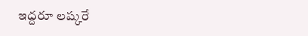ఇద్దరూ లష్కరే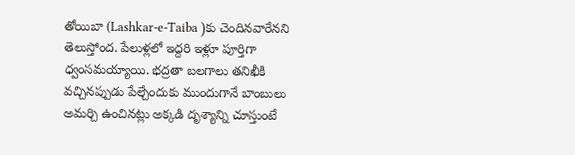తోయిబా (Lashkar-e-Taiba )కు చెందినవారేనని తెలుస్తోంద. పేలుళ్లలో ఇద్దరి ఇళ్లూ పూర్తిగా ధ్వంసమయ్యాయి. భద్రతా బలగాలు తనిఖీకి వచ్చినప్పుడు పేల్చేందుకు ముందుగానే బాంబులు అమర్చి ఉంచినట్లు అక్కడి దృశ్యాన్ని చూస్తుంటే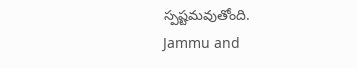స్పష్టమవుతోంది.
Jammu and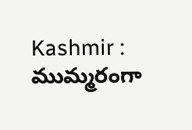Kashmir : ముమ్మరంగా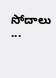సోదాలు
...